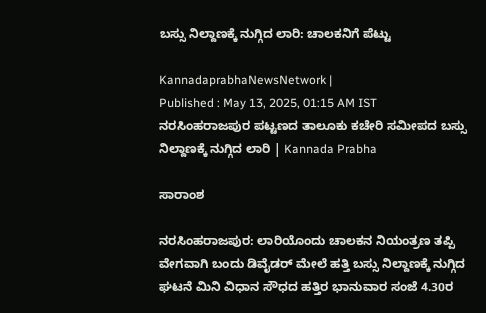ಬಸ್ಸು ನಿಲ್ದಾಣಕ್ಕೆ ನುಗ್ಗಿದ ಲಾರಿ: ಚಾಲಕನಿಗೆ ಪೆಟ್ಟು

KannadaprabhaNewsNetwork |
Published : May 13, 2025, 01:15 AM IST
ನರಸಿಂಹರಾಜಪುರ ಪಟ್ಟಣದ ತಾಲೂಕು ಕಚೇರಿ ಸಮೀಪದ ಬಸ್ಸು ನಿಲ್ದಾಣಕ್ಕೆ ನುಗ್ಗಿದ ಲಾರಿ | Kannada Prabha

ಸಾರಾಂಶ

ನರಸಿಂಹರಾಜಪುರ: ಲಾರಿಯೊಂದು ಚಾಲಕನ ನಿಯಂತ್ರಣ ತಪ್ಪಿ ವೇಗವಾಗಿ ಬಂದು ಡಿವೈಡರ್ ಮೇಲೆ ಹತ್ತಿ ಬಸ್ಸು ನಿಲ್ದಾಣಕ್ಕೆ ನುಗ್ಗಿದ ಘಟನೆ ಮಿನಿ ವಿಧಾನ ಸೌಧದ ಹತ್ತಿರ ಭಾನುವಾರ ಸಂಜೆ 4.30ರ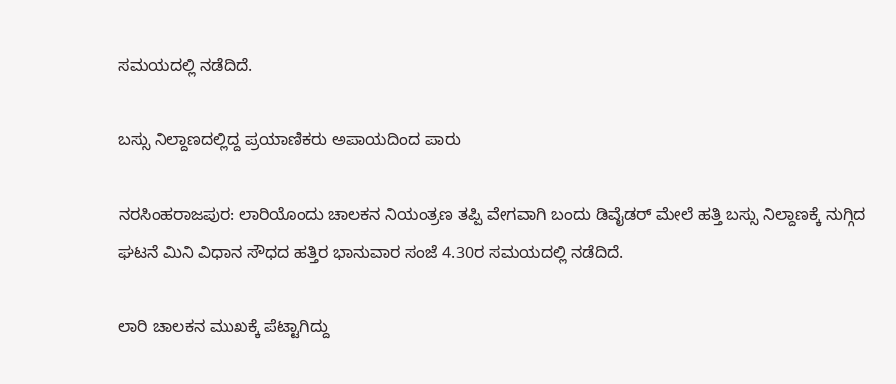ಸಮಯದಲ್ಲಿ ನಡೆದಿದೆ.

ಬಸ್ಸು ನಿಲ್ದಾಣದಲ್ಲಿದ್ದ ಪ್ರಯಾಣಿಕರು ಅಪಾಯದಿಂದ ಪಾರು

ನರಸಿಂಹರಾಜಪುರ: ಲಾರಿಯೊಂದು ಚಾಲಕನ ನಿಯಂತ್ರಣ ತಪ್ಪಿ ವೇಗವಾಗಿ ಬಂದು ಡಿವೈಡರ್ ಮೇಲೆ ಹತ್ತಿ ಬಸ್ಸು ನಿಲ್ದಾಣಕ್ಕೆ ನುಗ್ಗಿದ ಘಟನೆ ಮಿನಿ ವಿಧಾನ ಸೌಧದ ಹತ್ತಿರ ಭಾನುವಾರ ಸಂಜೆ 4.30ರ ಸಮಯದಲ್ಲಿ ನಡೆದಿದೆ.

ಲಾರಿ ಚಾಲಕನ ಮುಖಕ್ಕೆ ಪೆಟ್ಟಾಗಿದ್ದು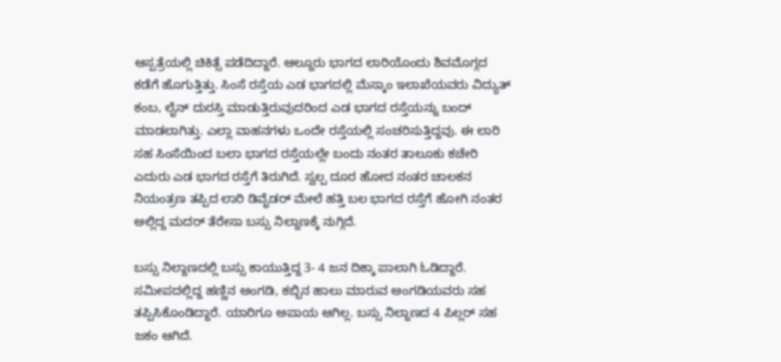ಆಸ್ಪತ್ರೆಯಲ್ಲಿ ಚಿಕಿತ್ಸೆ ಪಡೆದಿದ್ದಾರೆ. ಆಲ್ದೂರು ಭಾಗದ ಲಾರಿಯೊಂದು ಶಿವಮೊಗ್ಗದ ಕಡೆಗೆ ಹೊಗುತ್ತಿತ್ತು. ಸಿಂಸೆ ರಸ್ತೆಯ ಎಡ ಭಾಗದಲ್ಲಿ ಮೆಸ್ಕಾಂ ಇಲಾಖೆಯವರು ವಿದ್ಯುತ್ ಕಂಬ, ಲೈನ್ ದುರಸ್ತಿ ಮಾಡುತ್ತಿರುವುದರಿಂದ ಎಡ ಭಾಗದ ರಸ್ತೆಯನ್ನು ಬಂದ್ ಮಾಡಲಾಗಿತ್ತು. ಎಲ್ಲಾ ವಾಹನಗಳು ಒಂದೇ ರಸ್ತೆಯಲ್ಲಿ ಸಂಚರಿಸುತ್ತಿದ್ದವು. ಈ ಲಾರಿ ಸಹ ಸಿಂಸೆಯಿಂದ ಬಲಾ ಭಾಗದ ರಸ್ತೆಯಲ್ಲೇ ಬಂದು ನಂತರ ತಾಲೂಕು ಕಚೇರಿ ಎದುರು ಎಡ ಭಾಗದ ರಸ್ತೆಗೆ ತಿರುಗಿದೆ. ಸ್ವಲ್ಪ ದೂರ ಹೋದ ನಂತರ ಚಾಲಕನ ನಿಯಂತ್ರಣ ತಪ್ಪಿದ ಲಾರಿ ಡಿವೈಡರ್ ಮೇಲೆ ಹತ್ತಿ ಬಲ ಭಾಗದ ರಸ್ತೆಗೆ ಹೋಗಿ ನಂತರ ಅಲ್ಲಿದ್ದ ಮದರ್ ತೆರೇಸಾ ಬಸ್ಸು ನಿಲ್ದಾಣಕ್ಕೆ ನುಗ್ಗಿದೆ.

ಬಸ್ಸು ನಿಲ್ದಾಣದಲ್ಲಿ ಬಸ್ಸು ಕಾಯುತ್ತಿದ್ದ 3- 4 ಜನ ದಿಕ್ಕಾ ಪಾಲಾಗಿ ಓಡಿದ್ದಾರೆ. ಸಮೀಪದಲ್ಲಿದ್ದ ಹಣ್ಣಿನ ಅಂಗಡಿ, ಕಬ್ಬಿನ ಹಾಲು ಮಾರುವ ಅಂಗಡಿಯವರು ಸಹ ತಪ್ಪಿಸಿಕೊಂಡಿದ್ದಾರೆ. ಯಾರಿಗೂ ಅಪಾಯ ಆಗಿಲ್ಲ. ಬಸ್ಸು ನಿಲ್ದಾಣದ 4 ಪಿಲ್ಲರ್ ಸಹ ಜಕಂ ಆಗಿದೆ.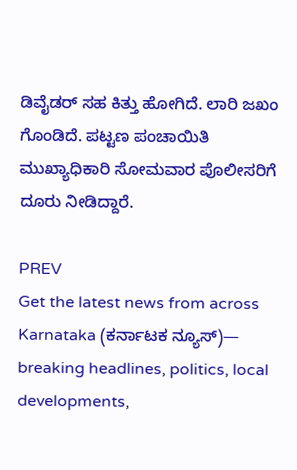ಡಿವೈಡರ್ ಸಹ ಕಿತ್ತು ಹೋಗಿದೆ. ಲಾರಿ ಜಖಂ ಗೊಂಡಿದೆ. ಪಟ್ಟಣ ಪಂಚಾಯಿತಿ ಮುಖ್ಯಾಧಿಕಾರಿ ಸೋಮವಾರ ಪೊಲೀಸರಿಗೆ ದೂರು ನೀಡಿದ್ದಾರೆ.

PREV
Get the latest news from across Karnataka (ಕರ್ನಾಟಕ ನ್ಯೂಸ್)— breaking headlines, politics, local developments,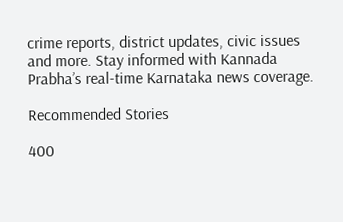crime reports, district updates, civic issues and more. Stay informed with Kannada Prabha’s real‑time Karnataka news coverage.

Recommended Stories

400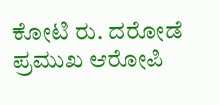ಕೋಟಿ ರು. ದರೋಡೆ ಪ್ರಮುಖ ಆರೋಪಿ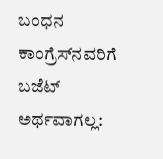ಬಂಧನ
ಕಾಂಗ್ರೆಸ್‌ನವರಿಗೆ ಬಜೆಟ್ ಅರ್ಥವಾಗಲ್ಲ: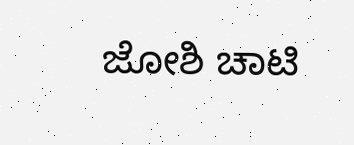ಜೋಶಿ ಚಾಟಿ